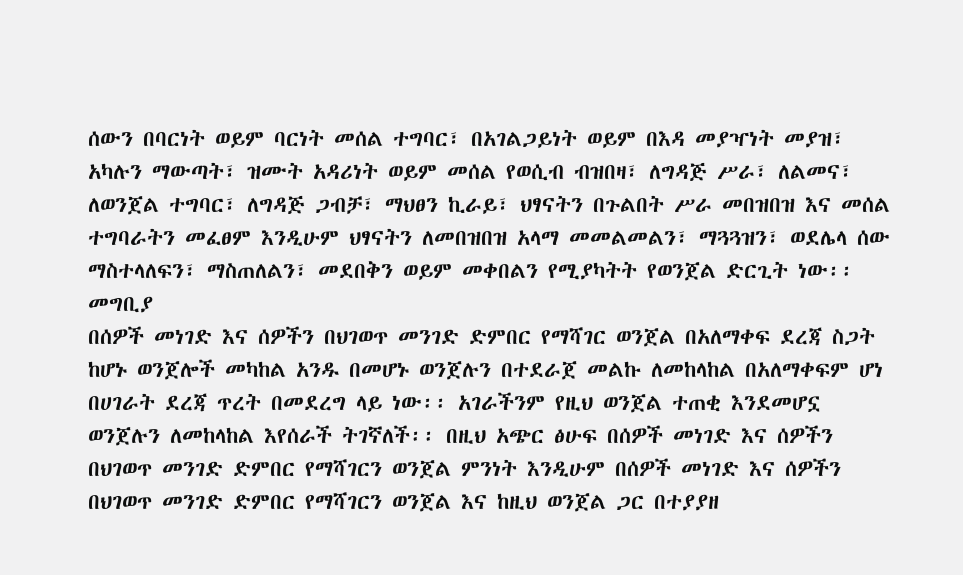ሰውን በባርነት ወይም ባርነት መሰል ተግባር፣ በአገልጋይነት ወይም በእዳ መያዣነት መያዝ፣ አካሉን ማውጣት፣ ዝሙት አዳሪነት ወይም መሰል የወሲብ ብዝበዛ፣ ለግዳጅ ሥራ፣ ለልመና፣ ለወንጀል ተግባር፣ ለግዳጅ ጋብቻ፣ ማህፀን ኪራይ፣ ህፃናትን በጉልበት ሥራ መበዝበዝ እና መሰል ተግባራትን መፈፀም እንዲሁም ህፃናትን ለመበዝበዝ አላማ መመልመልን፣ ማጓጓዝን፣ ወደሌላ ሰው ማስተላለፍን፣ ማስጠለልን፣ መደበቅን ወይም መቀበልን የሚያካትት የወንጀል ድርጊት ነው፡፡
መግቢያ
በሰዎች መነገድ እና ሰዎችን በህገወጥ መንገድ ድምበር የማሻገር ወንጀል በአለማቀፍ ደረጃ ስጋት ከሆኑ ወንጀሎች መካከል አንዱ በመሆኑ ወንጀሉን በተደራጀ መልኩ ለመከላከል በአለማቀፍም ሆነ በሀገራት ደረጃ ጥረት በመደረግ ላይ ነው፡፡ አገራችንም የዚህ ወንጀል ተጠቂ እንደመሆኗ ወንጀሉን ለመከላከል እየሰራች ትገኛለች፡፡ በዚህ አጭር ፅሁፍ በሰዎች መነገድ እና ሰዎችን በህገወጥ መንገድ ድምበር የማሻገርን ወንጀል ምንነት እንዲሁም በሰዎች መነገድ እና ሰዎችን በህገወጥ መንገድ ድምበር የማሻገርን ወንጀል እና ከዚህ ወንጀል ጋር በተያያዘ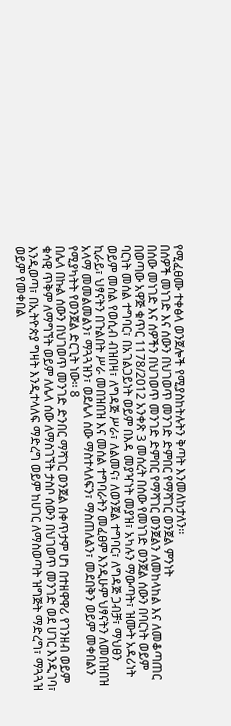የሚፈፀሙ ተቀፅላ ወንጀሎች የሚያስከትሉትን ቅጣት እንመለከታለን፡፡
በሰዎች መነገድ እና ሰውን በህገወጥ መንገድ ድምበር የማሻገር ወንጀል ምንነት
በሰው መነገድ እና ሰዎችን በህገወጥ መንገድ ድምበር የማሻገር ወንጀልን ለመከላከል እና ለመቆጣጠር በወጣው አዋጅ ቁጥር 1178/2012 አንቀጽ 3 መሰረት በሰው የመነገድ ወንጀል ሰውን በባርነት ወይም ባርነት መሰል ተግባር፣ በአገልጋይነት ወይም በእዳ መያዣነት መያዝ፣ አካሉን ማውጣት፣ ዝሙት አዳሪነት ወይም መሰል የወሲብ ብዝበዛ፣ ለግዳጅ ሥራ፣ ለልመና፣ ለወንጀል ተግባር፣ ለግዳጅ ጋብቻ፣ ማህፀን ኪራይ፣ ህፃናትን በጉልበት ሥራ መበዝበዝ እና መሰል ተግባራትን መፈፀም እንዲሁም ህፃናትን ለመበዝበዝ አላማ መመልመልን፣ ማጓጓዝን፣ ወደሌላ ሰው ማስተላለፍን፣ ማስጠለልን፣ መደበቅን ወይም መቀበልን የሚያካትት የወንጀል ድርጊት ነው፡፡ 8
በሌላ በኩል ሰውን በህገወጥ መንገድ ድንበር ማሻገር ወንጀል በቀጥታም ሆነ በተዘዋዋሪ የገንዘብ ወይም ቁሳዊ ጥቅም ለማግኘት ወይም ለሌላ ሰው ለማስገኘት ታስቦ ሰውን በህገወጥ መንገድ ወደ ሀገር እንዲገባ፣ እንዲወጣ፣ በኢትዮጵያ ግዛት እንዲተላለፍ ማድረግ ወይም ከሀገር ለማስወጣት ዝግጅት ማድረግ፣ ማጓጓዝ ወይም የመቀበል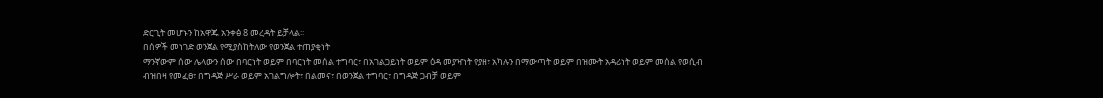ድርጊት መሆኑን ከአዋጁ አንቀፅ 8 መረዳት ይቻላል፡፡
በሰዎች መነገድ ወንጀል የሚያስከትለው የወንጀል ተጠያቂነት
ማንኛውም ሰው ሌላውን ሰው በባርነት ወይም በባርነት መሰል ተግባር፣ በአገልጋይነት ወይም ዕዳ መያዣነት የያዘ፣ አካሉን በማውጣት ወይም በዝሙት አዳሪነት ወይም መሰል የወሲብ ብዝበዛ የመፈፀ፣ በግዳጅ ሥራ ወይም አገልግሎት፣ በልመና፣ በወንጀል ተግባር፣ በግዳጅ ጋብቻ ወይም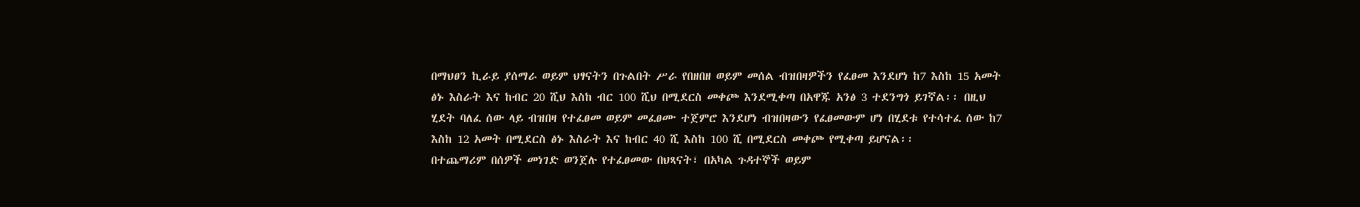በማህፀን ኪራይ ያሰማራ ወይም ህፃናትን በጉልበት ሥራ የበዘበዘ ወይም መሰል ብዝበዛዎችን የፈፀመ እንደሆነ ከ7 እስከ 15 አመት ፅኑ እስራት እና ከብር 20 ሺህ እስከ ብር 100 ሺህ በሚደርስ መቀጮ እንደሚቀጣ በአዋጁ አንፅ 3 ተደንግጎ ይገኛል፡፡ በዚህ ሂደት ባለፈ ሰው ላይ ብዝበዛ የተፈፀመ ወይም መፈፀሙ ተጀምሮ እንደሆነ ብዝበዛውን የፈፀመውም ሆነ በሂደቱ የተሳተፈ ሰው ከ7 እስከ 12 አመት በሚደርስ ፅኑ እስራት እና ከብር 40 ሺ እስከ 100 ሺ በሚደርስ መቀጮ የሚቀጣ ይሆናል፡፡
በተጨማሪም በሰዎች መነገድ ወንጀሉ የተፈፀመው በህጻናት፣ በአካል ጉዳተኞች ወይም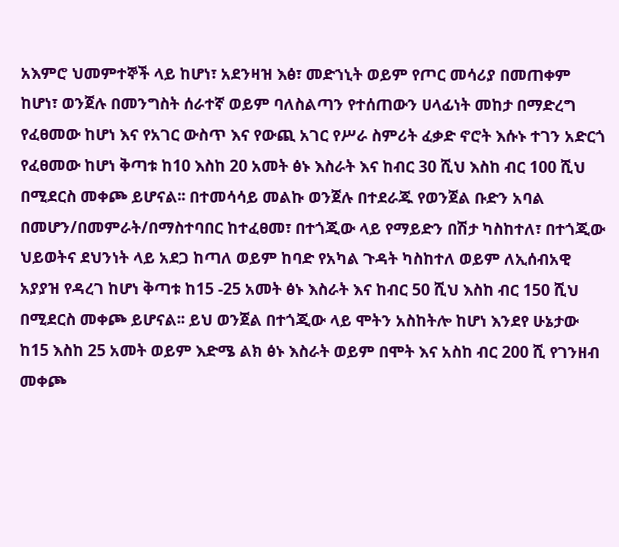አእምሮ ህመምተኞች ላይ ከሆነ፣ አደንዛዝ እፅ፣ መድኀኒት ወይም የጦር መሳሪያ በመጠቀም ከሆነ፣ ወንጀሉ በመንግስት ሰራተኛ ወይም ባለስልጣን የተሰጠውን ሀላፊነት መከታ በማድረግ የፈፀመው ከሆነ እና የአገር ውስጥ እና የውጪ አገር የሥራ ስምሪት ፈቃድ ኖሮት እሱኑ ተገን አድርጎ የፈፀመው ከሆነ ቅጣቱ ከ10 እስከ 20 አመት ፅኑ እስራት እና ከብር 30 ሺህ እስከ ብር 100 ሺህ በሚደርስ መቀጮ ይሆናል፡፡ በተመሳሳይ መልኩ ወንጀሉ በተደራጁ የወንጀል ቡድን አባል በመሆን/በመምራት/በማስተባበር ከተፈፀመ፣ በተጎጂው ላይ የማይድን በሽታ ካስከተለ፣ በተጎጂው ህይወትና ደህንነት ላይ አደጋ ከጣለ ወይም ከባድ የአካል ጉዳት ካስከተለ ወይም ለኢሰብአዊ አያያዝ የዳረገ ከሆነ ቅጣቱ ከ15 -25 አመት ፅኑ እስራት እና ከብር 50 ሺህ እስከ ብር 150 ሺህ በሚደርስ መቀጮ ይሆናል፡፡ ይህ ወንጀል በተጎጂው ላይ ሞትን አስከትሎ ከሆነ እንደየ ሁኔታው ከ15 እስከ 25 አመት ወይም እድሜ ልክ ፅኑ እስራት ወይም በሞት እና አስከ ብር 200 ሺ የገንዘብ መቀጮ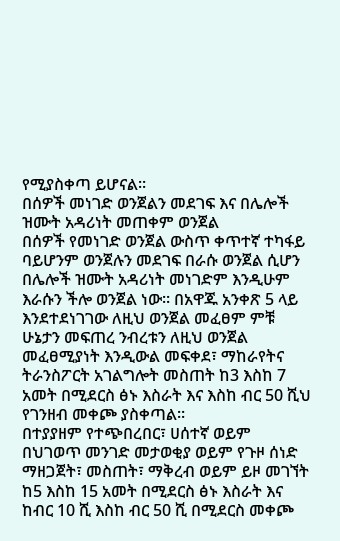የሚያስቀጣ ይሆናል፡፡
በሰዎች መነገድ ወንጀልን መደገፍ እና በሌሎች ዝሙት አዳሪነት መጠቀም ወንጀል
በሰዎች የመነገድ ወንጀል ውስጥ ቀጥተኛ ተካፋይ ባይሆንም ወንጀሉን መደገፍ በራሱ ወንጀል ሲሆን በሌሎች ዝሙት አዳሪነት መነገድም እንዲሁም እራሱን ችሎ ወንጀል ነው፡፡ በአዋጁ አንቀጽ 5 ላይ እንደተደነገገው ለዚህ ወንጀል መፈፀም ምቹ ሁኔታን መፍጠረ ንብረቱን ለዚህ ወንጀል መፈፀሚያነት እንዲውል መፍቀደ፣ ማከራየትና ትራንስፖርት አገልግሎት መስጠት ከ3 እስከ 7 አመት በሚደርስ ፅኑ እስራት እና እስከ ብር 50 ሺህ የገንዘብ መቀጮ ያስቀጣል፡፡
በተያያዘም የተጭበረበር፣ ሀሰተኛ ወይም በህገወጥ መንገድ መታወቂያ ወይም የጉዞ ሰነድ ማዘጋጀት፣ መስጠት፣ ማቅረብ ወይም ይዞ መገኘት ከ5 እስከ 15 አመት በሚደርስ ፅኑ እስራት እና ከብር 10 ሺ እስከ ብር 50 ሺ በሚደርስ መቀጮ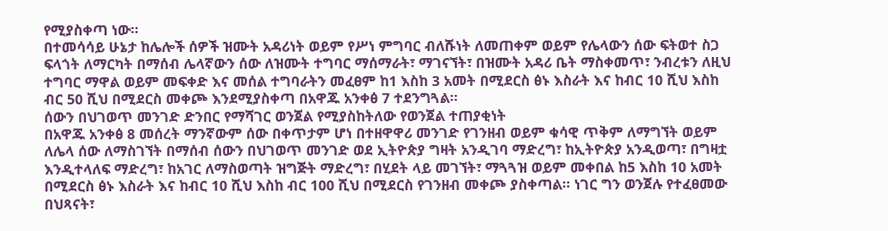የሚያስቀጣ ነው፡፡
በተመሳሳይ ሁኔታ ከሌሎች ሰዎች ዝሙት አዳሪነት ወይም የሥነ ምግባር ብለሹነት ለመጠቀም ወይም የሌላውን ሰው ፍትወተ ስጋ ፍላጎት ለማርካት በማሰብ ሌላኛውን ሰው ለዝሙት ተግባር ማሰማራት፣ ማገናኘት፣ በዝሙት አዳሪ ቤት ማስቀመጥ፣ ንብረቱን ለዚህ ተግባር ማዋል ወይም መፍቀድ እና መሰል ተግባራትን መፈፀም ከ1 እስከ 3 አመት በሚደርስ ፅኑ እስራት እና ከብር 10 ሺህ እስከ ብር 50 ሺህ በሚደርስ መቀጮ እንደሚያስቀጣ በአዋጁ አንቀፅ 7 ተደንግጓል፡፡
ሰውን በህገወጥ መንገድ ድንበር የማሻገር ወንጀል የሚያስከትለው የወንጀል ተጠያቂነት
በአዋጁ አንቀፅ 8 መሰረት ማንኛውም ሰው በቀጥታም ሆነ በተዘዋዋሪ መንገድ የገንዘብ ወይም ቁሳዊ ጥቅም ለማግኘት ወይም ለሌላ ሰው ለማስገኘት በማሰብ ሰውን በህገወጥ መንገድ ወደ ኢትዮጵያ ግዛት አንዲገባ ማድረግ፣ ከኢትዮጵያ አንዲወጣ፣ በግዛቷ እንዲተላለፍ ማድረግ፣ ከአገር ለማስወጣት ዝግጅት ማድረግ፣ በሂደት ላይ መገኘት፣ ማጓጓዝ ወይም መቀበል ከ5 እስከ 10 አመት በሚደርስ ፅኑ እስራት እና ከብር 10 ሺህ እስከ ብር 100 ሺህ በሚደርስ የገንዘብ መቀጮ ያስቀጣል፡፡ ነገር ግን ወንጀሉ የተፈፀመው በህጻናት፣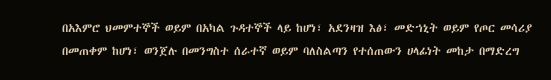በአእምሮ ህመምተኞች ወይም በአካል ጉዳተኞች ላይ ከሆነ፣ አደንዛዝ እፅ፣ መድኀኒት ወይም የጦር መሳሪያ በመጠቀም ከሆነ፣ ወንጀሉ በመንግስተ ሰራተኛ ወይም ባለስልጣን የተሰጠውን ሀላፊነት መከታ በማድረግ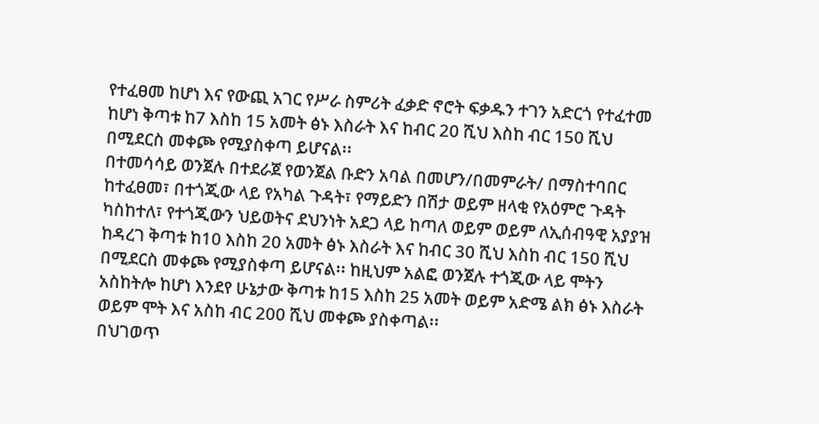የተፈፀመ ከሆነ እና የውጪ አገር የሥራ ስምሪት ፈቃድ ኖሮት ፍቃዱን ተገን አድርጎ የተፈተመ ከሆነ ቅጣቱ ከ7 እስከ 15 አመት ፅኑ እስራት እና ከብር 20 ሺህ እስከ ብር 150 ሺህ በሚደርስ መቀጮ የሚያስቀጣ ይሆናል፡፡
በተመሳሳይ ወንጀሉ በተደራጀ የወንጀል ቡድን አባል በመሆን/በመምራት/ በማስተባበር ከተፈፀመ፣ በተጎጂው ላይ የአካል ጉዳት፣ የማይድን በሽታ ወይም ዘላቂ የአዕምሮ ጉዳት ካስከተለ፣ የተጎጂውን ህይወትና ደህንነት አደጋ ላይ ከጣለ ወይም ወይም ለኢሰብዓዊ አያያዝ ከዳረገ ቅጣቱ ከ10 እስከ 20 አመት ፅኑ እስራት እና ከብር 30 ሺህ እስከ ብር 150 ሺህ በሚደርስ መቀጮ የሚያስቀጣ ይሆናል፡፡ ከዚህም አልፎ ወንጀሉ ተጎጂው ላይ ሞትን አስከትሎ ከሆነ እንደየ ሁኔታው ቅጣቱ ከ15 እስከ 25 አመት ወይም አድሜ ልክ ፅኑ እስራት ወይም ሞት እና አስከ ብር 200 ሺህ መቀጮ ያስቀጣል፡፡
በህገወጥ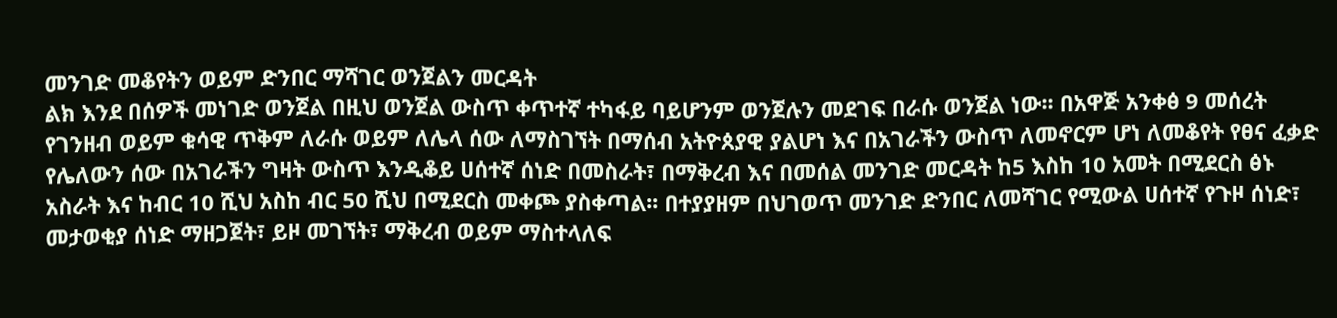መንገድ መቆየትን ወይም ድንበር ማሻገር ወንጀልን መርዳት
ልክ እንደ በሰዎች መነገድ ወንጀል በዚህ ወንጀል ውስጥ ቀጥተኛ ተካፋይ ባይሆንም ወንጀሉን መደገፍ በራሱ ወንጀል ነው፡፡ በአዋጅ አንቀፅ 9 መሰረት የገንዘብ ወይም ቁሳዊ ጥቅም ለራሱ ወይም ለሌላ ሰው ለማስገኘት በማሰብ አትዮጰያዊ ያልሆነ እና በአገራችን ውስጥ ለመኖርም ሆነ ለመቆየት የፀና ፈቃድ የሌለውን ሰው በአገራችን ግዛት ውስጥ እንዲቆይ ሀሰተኛ ሰነድ በመስራት፣ በማቅረብ እና በመሰል መንገድ መርዳት ከ5 እስከ 10 አመት በሚደርስ ፅኑ አስራት እና ከብር 10 ሺህ አስከ ብር 50 ሺህ በሚደርስ መቀጮ ያስቀጣል፡፡ በተያያዘም በህገወጥ መንገድ ድንበር ለመሻገር የሚውል ሀሰተኛ የጉዞ ሰነድ፣ መታወቂያ ሰነድ ማዘጋጀት፣ ይዞ መገኘት፣ ማቅረብ ወይም ማስተላለፍ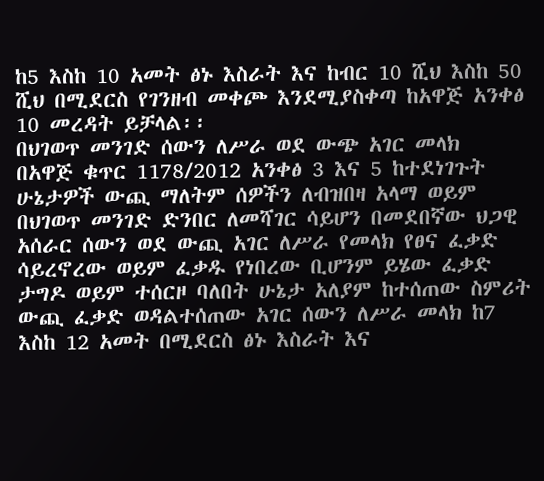ከ5 እስከ 10 አመት ፅኑ እስራት እና ከብር 10 ሺህ እስከ 50 ሺህ በሚደርስ የገንዘብ መቀጮ እንደሚያስቀጣ ከአዋጅ አንቀፅ 10 መረዳት ይቻላል፡፡
በህገወጥ መንገድ ሰውን ለሥራ ወደ ውጭ አገር መላክ
በአዋጅ ቁጥር 1178/2012 አንቀፅ 3 እና 5 ከተደነገጉት ሁኔታዎች ውጪ ማለትም ሰዎችን ለብዝበዛ አላማ ወይም በህገወጥ መንገድ ድንበር ለመሻገር ሳይሆን በመደበኛው ህጋዊ አሰራር ሰውን ወደ ውጪ አገር ለሥራ የመላክ የፀና ፈቃድ ሳይረኖረው ወይም ፈቃዱ የነበረው ቢሆንም ይሄው ፈቃድ ታግዶ ወይም ተሰርዞ ባለበት ሁኔታ አለያም ከተሰጠው ስምሪት ውጪ ፈቃድ ወዳልተሰጠው አገር ሰውን ለሥራ መላክ ከ7 እስከ 12 አመት በሚደርስ ፅኑ እስራት እና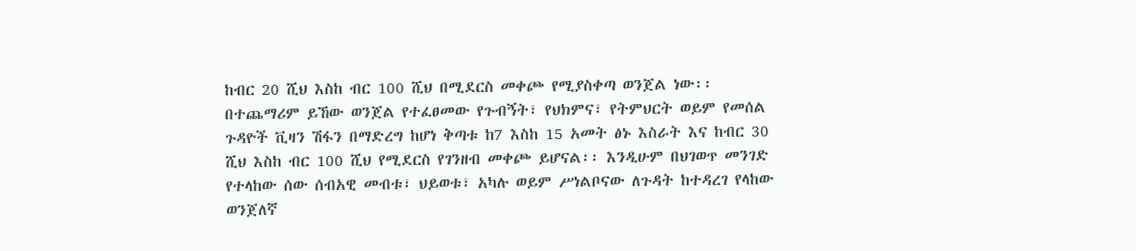ከብር 20 ሺህ እስከ ብር 100 ሺህ በሚደርስ መቀጮ የሚያስቀጣ ወንጀል ነው፡፡
በተጨማሪም ይኸው ወንጀል የተፈፀመው የጉብኝት፣ የህክምና፣ የትምህርት ወይም የመሰል ጉዳዮች ቪዛን ሽፋን በማድረግ ከሆነ ቅጣቱ ከ7 እስከ 15 አመት ፅኑ እስራት እና ከብር 30 ሺህ እስከ ብር 100 ሺህ የሚደርስ የገንዘብ መቀጮ ይሆናል፡፡ እንዲሁም በህገወጥ መንገድ የተላከው ሰው ሰብአዊ መብቱ፣ ህይወቱ፣ አካሉ ወይም ሥነልቦናው ለጉዳት ከተዳረገ የላከው ወንጀለኛ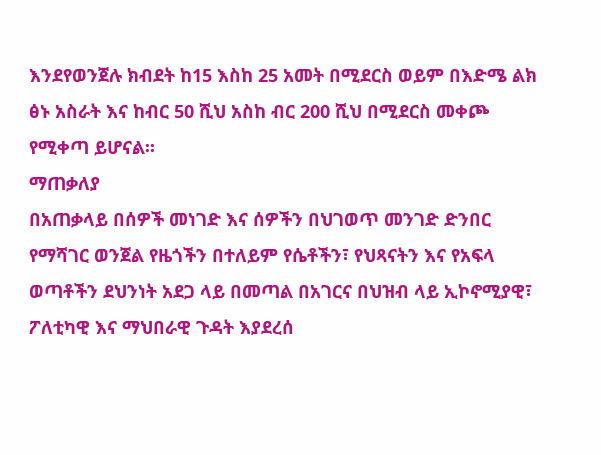እንደየወንጀሉ ክብደት ከ15 እስከ 25 አመት በሚደርስ ወይም በእድሜ ልክ ፅኑ አስራት እና ከብር 50 ሺህ አስከ ብር 200 ሺህ በሚደርስ መቀጮ የሚቀጣ ይሆናል፡፡
ማጠቃለያ
በአጠቃላይ በሰዎች መነገድ እና ሰዎችን በህገወጥ መንገድ ድንበር የማሻገር ወንጀል የዜጎችን በተለይም የሴቶችን፣ የህጻናትን እና የአፍላ ወጣቶችን ደህንነት አደጋ ላይ በመጣል በአገርና በህዝብ ላይ ኢኮኖሚያዊ፣ ፖለቲካዊ እና ማህበራዊ ጉዳት እያደረሰ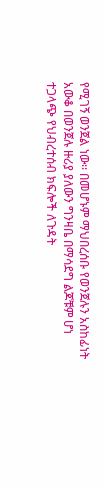የሚገኝ ወንጀል ነው፡፡ በመሆኑም ማህበረሰቡ የወንጀሉን አስከፊነት አውቆ በወንጀሉ ዙሪያ ያለውን ግንዛቤ በማሳደግ ልጆቹም ሆነ ተጋላጭ የህብረተሰብ ክፍሎች ለጉዳት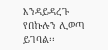እንዳይዳረጉ የበኩሉን ሊወጣ ይገባል፡፡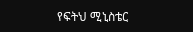የፍትህ ሚኒስቴር